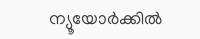ന്യൂയോർക്കിൽ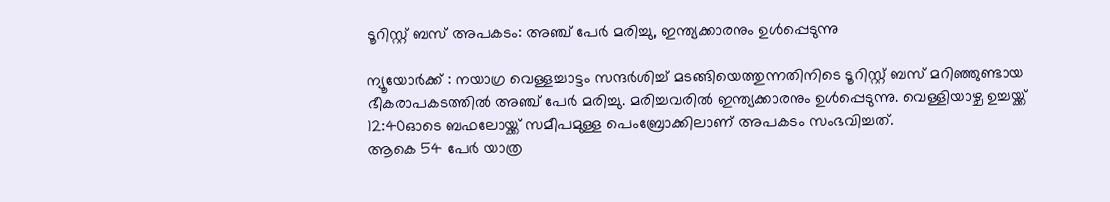ടൂറിസ്റ്റ് ബസ് അപകടം: അഞ്ച് പേർ മരിച്ചു, ഇന്ത്യക്കാരനും ഉൾപ്പെടുന്നു

ന്യൂയോർക്ക് : നയാഗ്ര വെള്ളച്ചാട്ടം സന്ദർശിച്ച് മടങ്ങിയെത്തുന്നതിനിടെ ടൂറിസ്റ്റ് ബസ് മറിഞ്ഞുണ്ടായ ഭീകരാപകടത്തിൽ അഞ്ച് പേർ മരിച്ചു. മരിച്ചവരിൽ ഇന്ത്യക്കാരനും ഉൾപ്പെടുന്നു. വെള്ളിയാഴ്ച ഉച്ചയ്ക്ക് 12:40ഓടെ ബഫലോയ്ക്ക് സമീപമുള്ള പെംബ്രോക്കിലാണ് അപകടം സംഭവിച്ചത്.
ആകെ 54 പേർ യാത്ര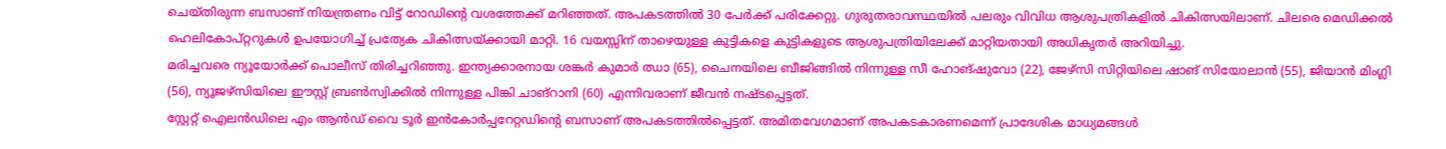ചെയ്തിരുന്ന ബസാണ് നിയന്ത്രണം വിട്ട് റോഡിന്റെ വശത്തേക്ക് മറിഞ്ഞത്. അപകടത്തിൽ 30 പേർക്ക് പരിക്കേറ്റു. ഗുരുതരാവസ്ഥയിൽ പലരും വിവിധ ആശുപത്രികളിൽ ചികിത്സയിലാണ്. ചിലരെ മെഡിക്കൽ ഹെലികോപ്റ്ററുകൾ ഉപയോഗിച്ച് പ്രത്യേക ചികിത്സയ്ക്കായി മാറ്റി. 16 വയസ്സിന് താഴെയുള്ള കുട്ടികളെ കുട്ടികളുടെ ആശുപത്രിയിലേക്ക് മാറ്റിയതായി അധികൃതർ അറിയിച്ചു.
മരിച്ചവരെ ന്യൂയോർക്ക് പൊലീസ് തിരിച്ചറിഞ്ഞു. ഇന്ത്യക്കാരനായ ശങ്കർ കുമാർ ഝാ (65), ചൈനയിലെ ബീജിങ്ങിൽ നിന്നുള്ള സീ ഹോങ്ഷുവോ (22), ജേഴ്സി സിറ്റിയിലെ ഷാങ് സിയോലാൻ (55), ജിയാൻ മിംഗ്ലി (56), ന്യൂജഴ്സിയിലെ ഈസ്റ്റ് ബ്രൺസ്വിക്കിൽ നിന്നുള്ള പിങ്കി ചാങ്റാനി (60) എന്നിവരാണ് ജീവൻ നഷ്ടപ്പെട്ടത്.
സ്റ്റേറ്റ് ഐലൻഡിലെ എം ആൻഡ് വൈ ടൂർ ഇൻകോർപ്പറേറ്റഡിന്റെ ബസാണ് അപകടത്തിൽപ്പെട്ടത്. അമിതവേഗമാണ് അപകടകാരണമെന്ന് പ്രാദേശിക മാധ്യമങ്ങൾ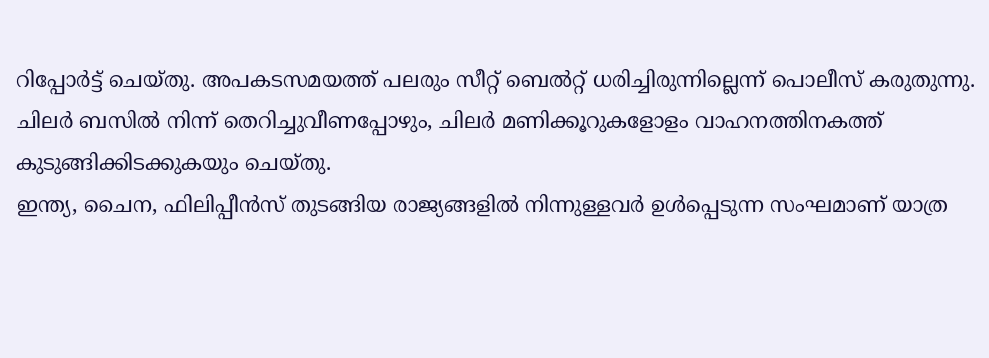റിപ്പോർട്ട് ചെയ്തു. അപകടസമയത്ത് പലരും സീറ്റ് ബെൽറ്റ് ധരിച്ചിരുന്നില്ലെന്ന് പൊലീസ് കരുതുന്നു. ചിലർ ബസിൽ നിന്ന് തെറിച്ചുവീണപ്പോഴും, ചിലർ മണിക്കൂറുകളോളം വാഹനത്തിനകത്ത് കുടുങ്ങിക്കിടക്കുകയും ചെയ്തു.
ഇന്ത്യ, ചൈന, ഫിലിപ്പീൻസ് തുടങ്ങിയ രാജ്യങ്ങളിൽ നിന്നുള്ളവർ ഉൾപ്പെടുന്ന സംഘമാണ് യാത്ര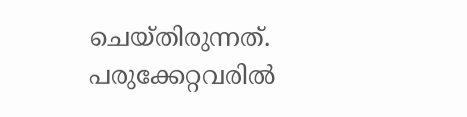ചെയ്തിരുന്നത്. പരുക്കേറ്റവരിൽ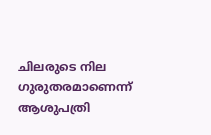ചിലരുടെ നില ഗുരുതരമാണെന്ന് ആശുപത്രി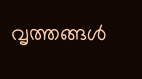വൃത്തങ്ങൾ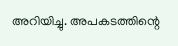അറിയിച്ചു. അപകടത്തിന്റെ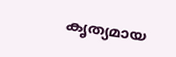കൃത്യമായ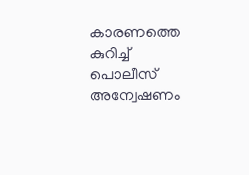കാരണത്തെ കുറിച്ച് പൊലീസ് അന്വേഷണം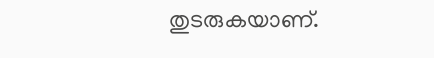തുടരുകയാണ്.